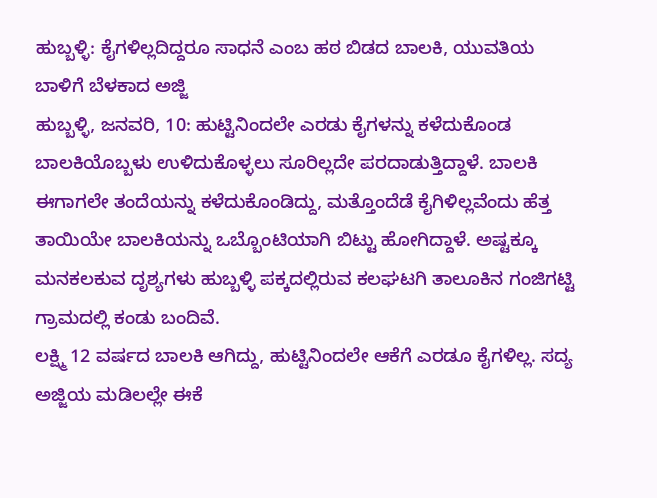ಹುಬ್ಬಳ್ಳಿ: ಕೈಗಳಿಲ್ಲದಿದ್ದರೂ ಸಾಧನೆ ಎಂಬ ಹಠ ಬಿಡದ ಬಾಲಕಿ, ಯುವತಿಯ ಬಾಳಿಗೆ ಬೆಳಕಾದ ಅಜ್ಜಿ
ಹುಬ್ಬಳ್ಳಿ, ಜನವರಿ, 10: ಹುಟ್ಟಿನಿಂದಲೇ ಎರಡು ಕೈಗಳನ್ನು ಕಳೆದುಕೊಂಡ ಬಾಲಕಿಯೊಬ್ಬಳು ಉಳಿದುಕೊಳ್ಳಲು ಸೂರಿಲ್ಲದೇ ಪರದಾಡುತ್ತಿದ್ದಾಳೆ. ಬಾಲಕಿ ಈಗಾಗಲೇ ತಂದೆಯನ್ನು ಕಳೆದುಕೊಂಡಿದ್ದು, ಮತ್ತೊಂದೆಡೆ ಕೈಗಿಳಿಲ್ಲವೆಂದು ಹೆತ್ತ ತಾಯಿಯೇ ಬಾಲಕಿಯನ್ನು ಒಬ್ಬೊಂಟಿಯಾಗಿ ಬಿಟ್ಟು ಹೋಗಿದ್ದಾಳೆ. ಅಷ್ಟಕ್ಕೂ ಮನಕಲಕುವ ದೃಶ್ಯಗಳು ಹುಬ್ಬಳ್ಳಿ ಪಕ್ಕದಲ್ಲಿರುವ ಕಲಘಟಗಿ ತಾಲೂಕಿನ ಗಂಜಿಗಟ್ಟಿ ಗ್ರಾಮದಲ್ಲಿ ಕಂಡು ಬಂದಿವೆ.
ಲಕ್ಷ್ಮಿ 12 ವರ್ಷದ ಬಾಲಕಿ ಆಗಿದ್ದು, ಹುಟ್ಟಿನಿಂದಲೇ ಆಕೆಗೆ ಎರಡೂ ಕೈಗಳಿಲ್ಲ. ಸದ್ಯ ಅಜ್ಜಿಯ ಮಡಿಲಲ್ಲೇ ಈಕೆ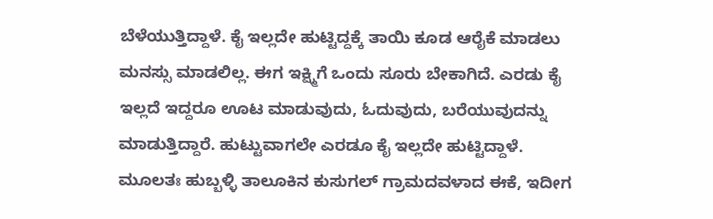ಬೆಳೆಯುತ್ತಿದ್ದಾಳೆ. ಕೈ ಇಲ್ಲದೇ ಹುಟ್ಟಿದ್ದಕ್ಕೆ ತಾಯಿ ಕೂಡ ಆರೈಕೆ ಮಾಡಲು ಮನಸ್ಸು ಮಾಡಲಿಲ್ಲ. ಈಗ ಇಕ್ಷ್ಮಿಗೆ ಒಂದು ಸೂರು ಬೇಕಾಗಿದೆ. ಎರಡು ಕೈ ಇಲ್ಲದೆ ಇದ್ದರೂ ಊಟ ಮಾಡುವುದು, ಓದುವುದು, ಬರೆಯುವುದನ್ನು ಮಾಡುತ್ತಿದ್ದಾರೆ. ಹುಟ್ಟುವಾಗಲೇ ಎರಡೂ ಕೈ ಇಲ್ಲದೇ ಹುಟ್ಟಿದ್ದಾಳೆ. ಮೂಲತಃ ಹುಬ್ಬಳ್ಳಿ ತಾಲೂಕಿನ ಕುಸುಗಲ್ ಗ್ರಾಮದವಳಾದ ಈಕೆ, ಇದೀಗ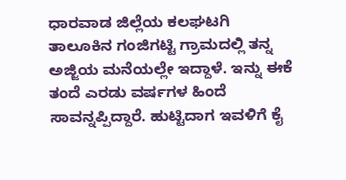ಧಾರವಾಡ ಜಿಲ್ಲೆಯ ಕಲಘಟಗಿ ತಾಲೂಕಿನ ಗಂಜಿಗಟ್ಟಿ ಗ್ರಾಮದಲ್ಲಿ ತನ್ನ ಅಜ್ಜಿಯ ಮನೆಯಲ್ಲೇ ಇದ್ದಾಳೆ. ಇನ್ನು ಈಕೆ ತಂದೆ ಎರಡು ವರ್ಷಗಳ ಹಿಂದೆ ಸಾವನ್ನಪ್ಪಿದ್ದಾರೆ. ಹುಟ್ಟಿದಾಗ ಇವಳಿಗೆ ಕೈ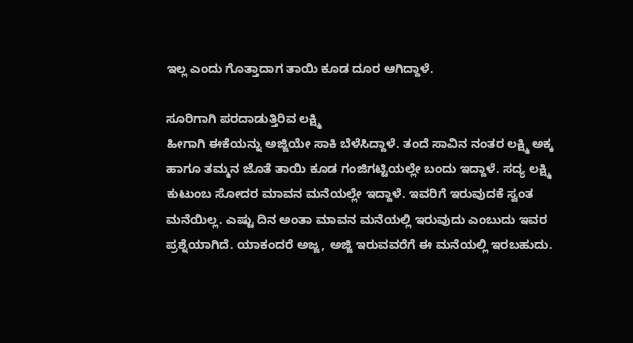ಇಲ್ಲ ಎಂದು ಗೊತ್ತಾದಾಗ ತಾಯಿ ಕೂಡ ದೂರ ಆಗಿದ್ದಾಳೆ.

ಸೂರಿಗಾಗಿ ಪರದಾಡುತ್ತಿರಿವ ಲಕ್ಷ್ಮಿ
ಹೀಗಾಗಿ ಈಕೆಯನ್ನು ಅಜ್ಜಿಯೇ ಸಾಕಿ ಬೆಳೆಸಿದ್ದಾಳೆ. ತಂದೆ ಸಾವಿನ ನಂತರ ಲಕ್ಷ್ಮಿ ಅಕ್ಕ ಹಾಗೂ ತಮ್ಮನ ಜೊತೆ ತಾಯಿ ಕೂಡ ಗಂಜಿಗಟ್ಟಿಯಲ್ಲೇ ಬಂದು ಇದ್ದಾಳೆ. ಸದ್ಯ ಲಕ್ಷ್ಮಿ ಕುಟುಂಬ ಸೋದರ ಮಾವನ ಮನೆಯಲ್ಲೇ ಇದ್ದಾಳೆ. ಇವರಿಗೆ ಇರುವುದಕೆ ಸ್ವಂತ ಮನೆಯಿಲ್ಲ. ಎಷ್ಟು ದಿನ ಅಂತಾ ಮಾವನ ಮನೆಯಲ್ಲಿ ಇರುವುದು ಎಂಬುದು ಇವರ ಪ್ರಶ್ನೆಯಾಗಿದೆ. ಯಾಕಂದರೆ ಅಜ್ಜ, ಅಜ್ಜಿ ಇರುವವರೆಗೆ ಈ ಮನೆಯಲ್ಲಿ ಇರಬಹುದು.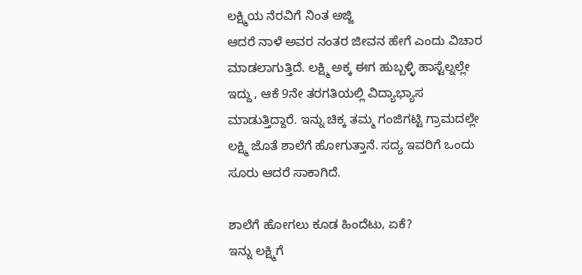ಲಕ್ಷ್ಮಿಯ ನೆರವಿಗೆ ನಿಂತ ಅಜ್ಜಿ
ಆದರೆ ನಾಳೆ ಅವರ ನಂತರ ಜೀವನ ಹೇಗೆ ಎಂದು ವಿಚಾರ ಮಾಡಲಾಗುತ್ತಿದೆ. ಲಕ್ಷ್ಮಿ ಅಕ್ಕ ಈಗ ಹುಬ್ಬಳ್ಳಿ ಹಾಸ್ಟೆಲ್ನಲ್ಲೇ ಇದ್ದು, ಆಕೆ 9ನೇ ತರಗತಿಯಲ್ಲಿ ವಿದ್ಯಾಭ್ಯಾಸ ಮಾಡುತ್ತಿದ್ದಾರೆ. ಇನ್ನು ಚಿಕ್ಕ ತಮ್ಮ ಗಂಜಿಗಟ್ಟಿ ಗ್ರಾಮದಲ್ಲೇ ಲಕ್ಷ್ಮಿ ಜೊತೆ ಶಾಲೆಗೆ ಹೋಗುತ್ತಾನೆ. ಸದ್ಯ ಇವರಿಗೆ ಒಂದು ಸೂರು ಆದರೆ ಸಾಕಾಗಿದೆ.

ಶಾಲೆಗೆ ಹೋಗಲು ಕೂಡ ಹಿಂದೆಟು, ಏಕೆ?
ಇನ್ನು ಲಕ್ಷ್ಮಿಗೆ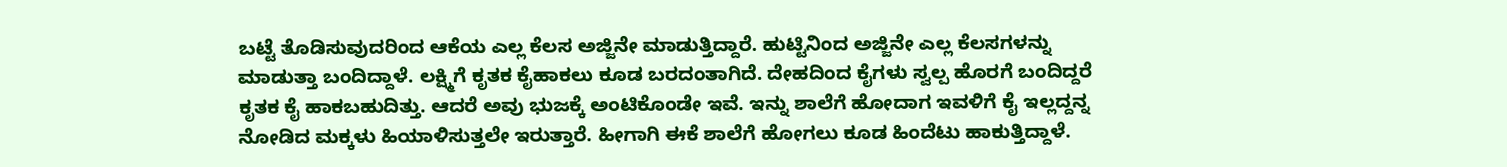ಬಟ್ಟೆ ತೊಡಿಸುವುದರಿಂದ ಆಕೆಯ ಎಲ್ಲ ಕೆಲಸ ಅಜ್ಜಿನೇ ಮಾಡುತ್ತಿದ್ದಾರೆ. ಹುಟ್ಟಿನಿಂದ ಅಜ್ಜಿನೇ ಎಲ್ಲ ಕೆಲಸಗಳನ್ನು ಮಾಡುತ್ತಾ ಬಂದಿದ್ದಾಳೆ. ಲಕ್ಷ್ಮಿಗೆ ಕೃತಕ ಕೈಹಾಕಲು ಕೂಡ ಬರದಂತಾಗಿದೆ. ದೇಹದಿಂದ ಕೈಗಳು ಸ್ವಲ್ಪ ಹೊರಗೆ ಬಂದಿದ್ದರೆ ಕೃತಕ ಕೈ ಹಾಕಬಹುದಿತ್ತು. ಆದರೆ ಅವು ಭುಜಕ್ಕೆ ಅಂಟಿಕೊಂಡೇ ಇವೆ. ಇನ್ನು ಶಾಲೆಗೆ ಹೋದಾಗ ಇವಳಿಗೆ ಕೈ ಇಲ್ಲದ್ದನ್ನ ನೋಡಿದ ಮಕ್ಕಳು ಹಿಯಾಳಿಸುತ್ತಲೇ ಇರುತ್ತಾರೆ. ಹೀಗಾಗಿ ಈಕೆ ಶಾಲೆಗೆ ಹೋಗಲು ಕೂಡ ಹಿಂದೆಟು ಹಾಕುತ್ತಿದ್ದಾಳೆ.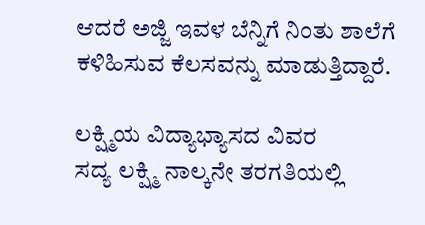ಆದರೆ ಅಜ್ಜಿ ಇವಳ ಬೆನ್ನಿಗೆ ನಿಂತು ಶಾಲೆಗೆ ಕಳಿಹಿಸುವ ಕೆಲಸವನ್ನು ಮಾಡುತ್ತಿದ್ದಾರೆ.

ಲಕ್ಷ್ಮಿಯ ವಿದ್ಯಾಭ್ಯಾಸದ ವಿವರ
ಸದ್ಯ ಲಕ್ಷ್ಮಿ ನಾಲ್ಕನೇ ತರಗತಿಯಲ್ಲಿ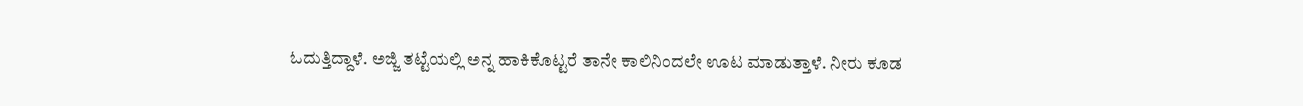ಓದುತ್ತಿದ್ದಾಳೆ. ಅಜ್ಜಿ ತಟ್ಟೆಯಲ್ಲಿ ಅನ್ನ ಹಾಕಿಕೊಟ್ಟರೆ ತಾನೇ ಕಾಲಿನಿಂದಲೇ ಊಟ ಮಾಡುತ್ತಾಳೆ. ನೀರು ಕೂಡ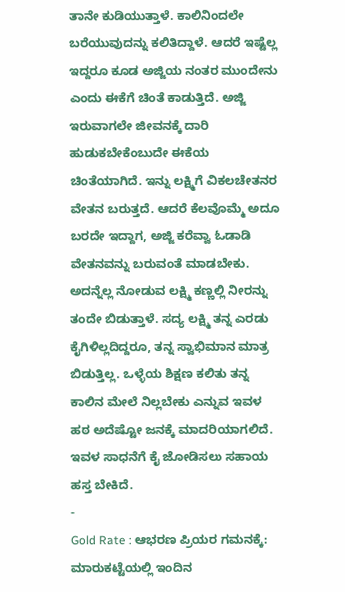ತಾನೇ ಕುಡಿಯುತ್ತಾಳೆ. ಕಾಲಿನಿಂದಲೇ ಬರೆಯುವುದನ್ನು ಕಲಿತಿದ್ದಾಳೆ. ಆದರೆ ಇಷ್ಟೆಲ್ಲ ಇದ್ದರೂ ಕೂಡ ಅಜ್ಜಿಯ ನಂತರ ಮುಂದೇನು ಎಂದು ಈಕೆಗೆ ಚಿಂತೆ ಕಾಡುತ್ತಿದೆ. ಅಜ್ಜಿ ಇರುವಾಗಲೇ ಜೀವನಕ್ಕೆ ದಾರಿ ಹುಡುಕಬೇಕೆಂಬುದೇ ಈಕೆಯ ಚಿಂತೆಯಾಗಿದೆ. ಇನ್ನು ಲಕ್ಷ್ಮಿಗೆ ವಿಕಲಚೇತನರ ವೇತನ ಬರುತ್ತದೆ. ಆದರೆ ಕೆಲವೊಮ್ಮೆ ಅದೂ ಬರದೇ ಇದ್ದಾಗ, ಅಜ್ಜಿ ಕರೆವ್ವಾ ಓಡಾಡಿ ವೇತನವನ್ನು ಬರುವಂತೆ ಮಾಡಬೇಕು. ಅದನ್ನೆಲ್ಲ ನೋಡುವ ಲಕ್ಷ್ಮಿ ಕಣ್ಣಲ್ಲಿ ನೀರನ್ನು ತಂದೇ ಬಿಡುತ್ತಾಳೆ. ಸದ್ಯ ಲಕ್ಷ್ಮಿ ತನ್ನ ಎರಡು ಕೈಗಿಳಿಲ್ಲದಿದ್ದರೂ, ತನ್ನ ಸ್ವಾಭಿಮಾನ ಮಾತ್ರ ಬಿಡುತ್ತಿಲ್ಲ. ಒಳ್ಳೆಯ ಶಿಕ್ಷಣ ಕಲಿತು ತನ್ನ ಕಾಲಿನ ಮೇಲೆ ನಿಲ್ಲಬೇಕು ಎನ್ನುವ ಇವಳ ಹಠ ಅದೆಷ್ಟೋ ಜನಕ್ಕೆ ಮಾದರಿಯಾಗಲಿದೆ. ಇವಳ ಸಾಧನೆಗೆ ಕೈ ಜೋಡಿಸಲು ಸಹಾಯ ಹಸ್ತ ಬೇಕಿದೆ.
-
Gold Rate : ಆಭರಣ ಪ್ರಿಯರ ಗಮನಕ್ಕೆ: ಮಾರುಕಟ್ಟೆಯಲ್ಲಿ ಇಂದಿನ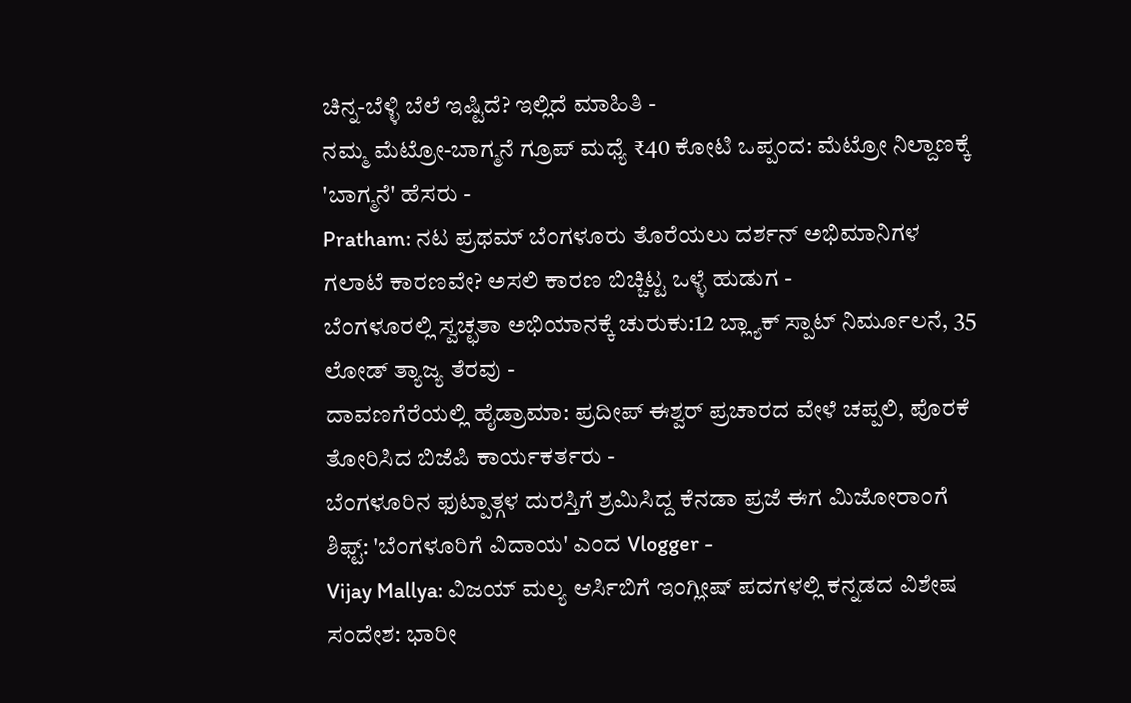ಚಿನ್ನ-ಬೆಳ್ಳಿ ಬೆಲೆ ಇಷ್ಟಿದೆ? ಇಲ್ಲಿದೆ ಮಾಹಿತಿ -
ನಮ್ಮ ಮೆಟ್ರೋ-ಬಾಗ್ಮನೆ ಗ್ರೂಪ್ ಮಧ್ಯೆ ₹40 ಕೋಟಿ ಒಪ್ಪಂದ: ಮೆಟ್ರೋ ನಿಲ್ದಾಣಕ್ಕೆ 'ಬಾಗ್ಮನೆ' ಹೆಸರು -
Pratham: ನಟ ಪ್ರಥಮ್ ಬೆಂಗಳೂರು ತೊರೆಯಲು ದರ್ಶನ್ ಅಭಿಮಾನಿಗಳ ಗಲಾಟೆ ಕಾರಣವೇ? ಅಸಲಿ ಕಾರಣ ಬಿಚ್ಚಿಟ್ಟ ಒಳ್ಳೆ ಹುಡುಗ -
ಬೆಂಗಳೂರಲ್ಲಿ ಸ್ವಚ್ಛತಾ ಅಭಿಯಾನಕ್ಕೆ ಚುರುಕು:12 ಬ್ಲ್ಯಾಕ್ ಸ್ಪಾಟ್ ನಿರ್ಮೂಲನೆ, 35 ಲೋಡ್ ತ್ಯಾಜ್ಯ ತೆರವು -
ದಾವಣಗೆರೆಯಲ್ಲಿ ಹೈಡ್ರಾಮಾ: ಪ್ರದೀಪ್ ಈಶ್ವರ್ ಪ್ರಚಾರದ ವೇಳೆ ಚಪ್ಪಲಿ, ಪೊರಕೆ ತೋರಿಸಿದ ಬಿಜೆಪಿ ಕಾರ್ಯಕರ್ತರು -
ಬೆಂಗಳೂರಿನ ಫುಟ್ಪಾತ್ಗಳ ದುರಸ್ತಿಗೆ ಶ್ರಮಿಸಿದ್ದ ಕೆನಡಾ ಪ್ರಜೆ ಈಗ ಮಿಜೋರಾಂಗೆ ಶಿಫ್ಟ್: 'ಬೆಂಗಳೂರಿಗೆ ವಿದಾಯ' ಎಂದ Vlogger -
Vijay Mallya: ವಿಜಯ್ ಮಲ್ಯ ಆರ್ಸಿಬಿಗೆ ಇಂಗ್ಲೀಷ್ ಪದಗಳಲ್ಲಿ ಕನ್ನಡದ ವಿಶೇಷ ಸಂದೇಶ: ಭಾರೀ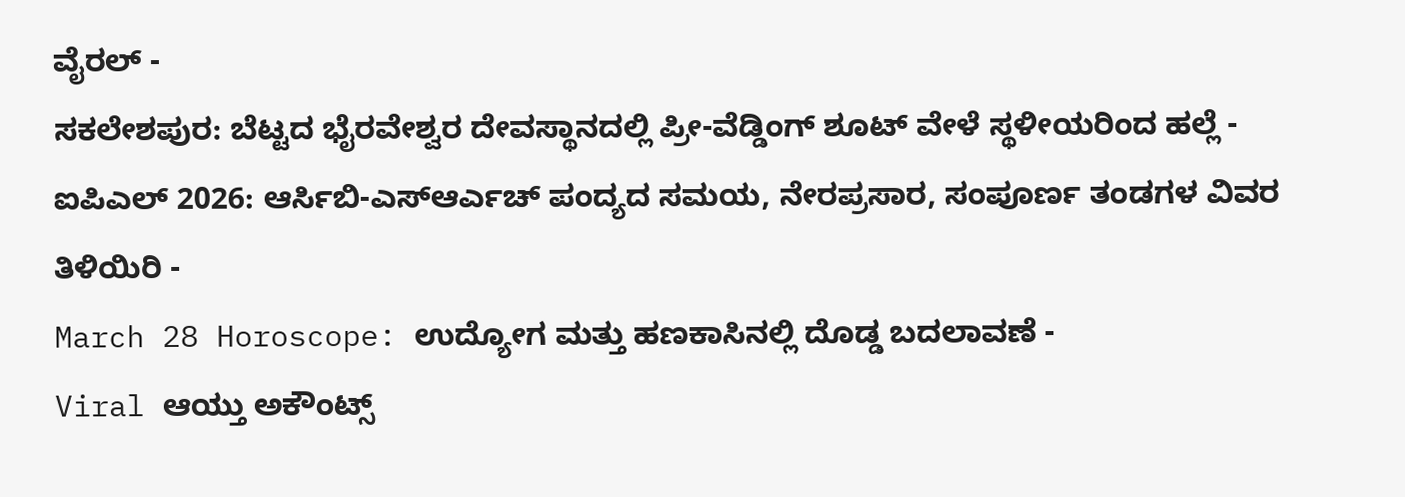ವೈರಲ್ -
ಸಕಲೇಶಪುರ: ಬೆಟ್ಟದ ಭೈರವೇಶ್ವರ ದೇವಸ್ಥಾನದಲ್ಲಿ ಪ್ರೀ-ವೆಡ್ಡಿಂಗ್ ಶೂಟ್ ವೇಳೆ ಸ್ಥಳೀಯರಿಂದ ಹಲ್ಲೆ -
ಐಪಿಎಲ್ 2026: ಆರ್ಸಿಬಿ-ಎಸ್ಆರ್ಎಚ್ ಪಂದ್ಯದ ಸಮಯ, ನೇರಪ್ರಸಾರ, ಸಂಪೂರ್ಣ ತಂಡಗಳ ವಿವರ ತಿಳಿಯಿರಿ -
March 28 Horoscope: ಉದ್ಯೋಗ ಮತ್ತು ಹಣಕಾಸಿನಲ್ಲಿ ದೊಡ್ಡ ಬದಲಾವಣೆ -
Viral ಆಯ್ತು ಅಕೌಂಟ್ಸ್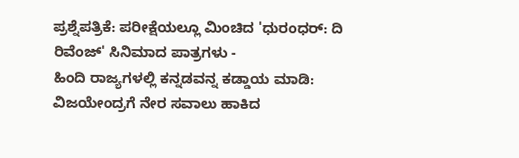ಪ್ರಶ್ನೆಪತ್ರಿಕೆ: ಪರೀಕ್ಷೆಯಲ್ಲೂ ಮಿಂಚಿದ 'ಧುರಂಧರ್: ದಿ ರಿವೆಂಜ್' ಸಿನಿಮಾದ ಪಾತ್ರಗಳು -
ಹಿಂದಿ ರಾಜ್ಯಗಳಲ್ಲಿ ಕನ್ನಡವನ್ನ ಕಡ್ಡಾಯ ಮಾಡಿ: ವಿಜಯೇಂದ್ರಗೆ ನೇರ ಸವಾಲು ಹಾಕಿದ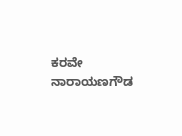ಕರವೇ ನಾರಾಯಣಗೌಡ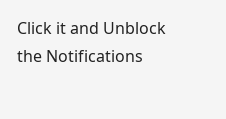Click it and Unblock the Notifications